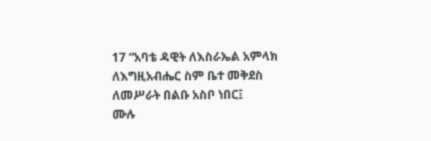17 “አባቴ ዳዊት ለእስራኤል አምላክ ለእግዚአብሔር ስም ቤተ መቅደስ ለመሥራት በልቡ አስቦ ነበር፤
ሙሉ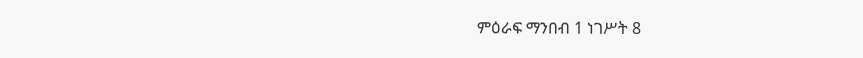ምዕራፍ ማንበብ 1 ነገሥት 8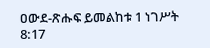ዐውደ-ጽሑፍ ይመልከቱ 1 ነገሥት 8:17